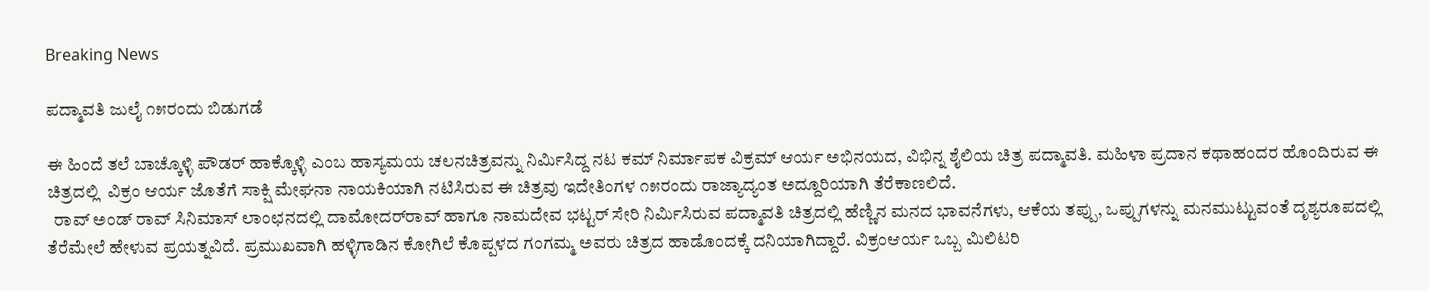Breaking News

ಪದ್ಮಾವತಿ ಜುಲೈ ೧೫ರಂದು ಬಿಡುಗಡೆ

ಈ ಹಿಂದೆ ತಲೆ ಬಾಚ್ಕೊಳ್ಳಿ ಪೌಡರ್ ಹಾಕ್ಕೊಳ್ಳಿ ಎಂಬ ಹಾಸ್ಯಮಯ ಚಲನಚಿತ್ರವನ್ನು ನಿರ್ಮಿಸಿದ್ದ ನಟ ಕಮ್ ನಿರ್ಮಾಪಕ ವಿಕ್ರಮ್‌ ಆರ್ಯ ಅಭಿನಯದ, ವಿಭಿನ್ನ ಶೈಲಿಯ ಚಿತ್ರ ಪದ್ಮಾವತಿ. ಮಹಿಳಾ ಪ್ರದಾನ ಕಥಾಹಂದರ ಹೊಂದಿರುವ ಈ ಚಿತ್ರದಲ್ಲಿ  ವಿಕ್ರಂ ಆರ್ಯ ಜೊತೆಗೆ ಸಾಕ್ಷಿ ಮೇಘನಾ ನಾಯಕಿಯಾಗಿ ನಟಿಸಿರುವ ಈ ಚಿತ್ರವು ಇದೇತಿಂಗಳ ೧೫ರಂದು ರಾಜ್ಯಾದ್ಯಂತ ಅದ್ದೂರಿಯಾಗಿ ತೆರೆಕಾಣಲಿದೆ.
  ರಾವ್ ಅಂಡ್ ರಾವ್ ಸಿನಿಮಾಸ್ ಲಾಂಛನದಲ್ಲಿ ದಾಮೋದರ್‌ರಾವ್ ಹಾಗೂ ನಾಮದೇವ ಭಟ್ಟರ್ ಸೇರಿ ನಿರ್ಮಿಸಿರುವ ಪದ್ಮಾವತಿ ಚಿತ್ರದಲ್ಲಿ ಹೆಣ್ಣಿನ ಮನದ ಭಾವನೆಗಳು, ಆಕೆಯ ತಪ್ಪು, ಒಪ್ಪುಗಳನ್ನು ಮನಮುಟ್ಟುವಂತೆ ದೃಶ್ಯರೂಪದಲ್ಲಿ ತೆರೆಮೇಲೆ ಹೇಳುವ ಪ್ರಯತ್ನವಿದೆ. ಪ್ರಮುಖವಾಗಿ ಹಳ್ಳಿಗಾಡಿನ ಕೋಗಿಲೆ ಕೊಪ್ಪಳದ ಗಂಗಮ್ಮ ಅವರು ಚಿತ್ರದ ಹಾಡೊಂದಕ್ಕೆ ದನಿಯಾಗಿದ್ದಾರೆ. ವಿಕ್ರಂಆರ್ಯ ಒಬ್ಬ ಮಿಲಿಟರಿ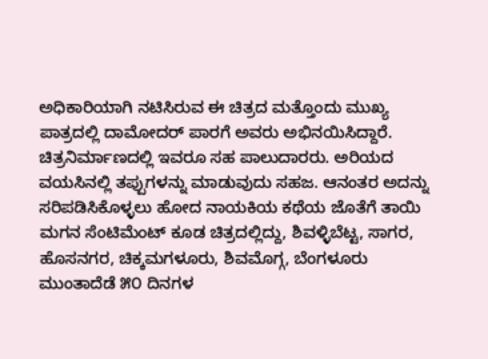ಅಧಿಕಾರಿಯಾಗಿ ನಟಿಸಿರುವ ಈ ಚಿತ್ರದ ಮತ್ತೊಂದು ಮುಖ್ಯ ಪಾತ್ರದಲ್ಲಿ ದಾಮೋದರ್ ಪಾರಗೆ ಅವರು ಅಭಿನಯಿಸಿದ್ದಾರೆ. ಚಿತ್ರನಿರ್ಮಾಣದಲ್ಲಿ ಇವರೂ ಸಹ ಪಾಲುದಾರರು. ಅರಿಯದ ವಯಸಿನಲ್ಲಿ ತಪ್ಪುಗಳನ್ನು ಮಾಡುವುದು ಸಹಜ. ಆನಂತರ ಅದನ್ನು ಸರಿಪಡಿಸಿಕೊಳ್ಳಲು ಹೋದ ನಾಯಕಿಯ ಕಥೆಯ ಜೊತೆಗೆ ತಾಯಿ ಮಗನ ಸೆಂಟಿಮೆಂಟ್ ಕೂಡ ಚಿತ್ರದಲ್ಲಿದ್ದು, ಶಿವಳ್ಳಿಬೆಟ್ಟ, ಸಾಗರ, ಹೊಸನಗರ, ಚಿಕ್ಕಮಗಳೂರು, ಶಿವಮೊಗ್ಗ, ಬೆಂಗಳೂರು ಮುಂತಾದೆಡೆ ೫೦ ದಿನಗಳ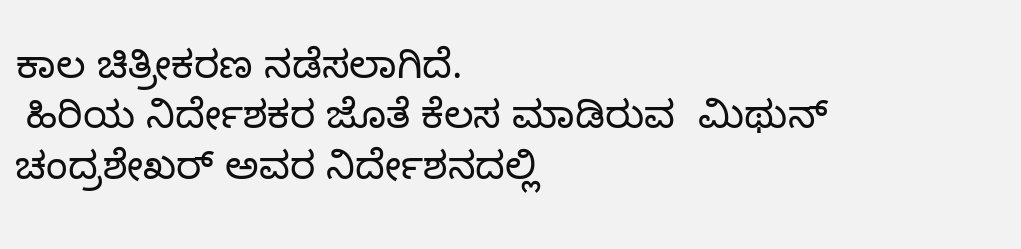ಕಾಲ ಚಿತ್ರೀಕರಣ ನಡೆಸಲಾಗಿದೆ.
 ಹಿರಿಯ ನಿರ್ದೇಶಕರ ಜೊತೆ ಕೆಲಸ ಮಾಡಿರುವ  ಮಿಥುನ್ ಚಂದ್ರಶೇಖರ್ ಅವರ ನಿರ್ದೇಶನದಲ್ಲಿ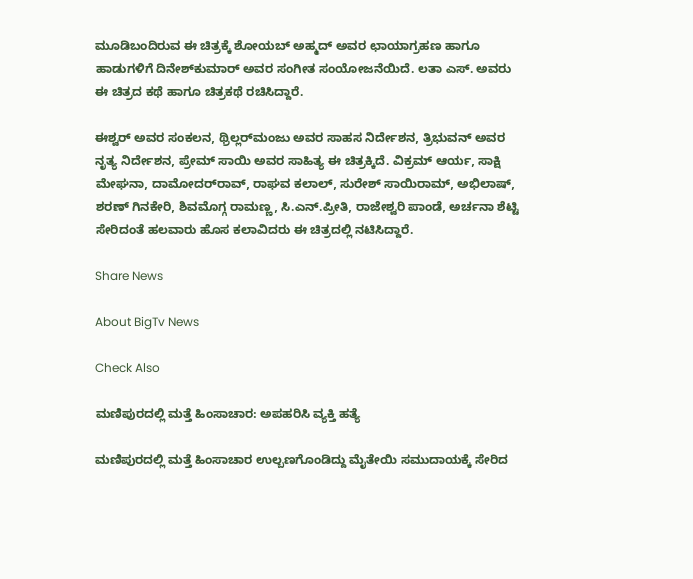ಮೂಡಿಬಂದಿರುವ ಈ ಚಿತ್ರಕ್ಕೆ ಶೋಯಬ್ ಅಹ್ಮದ್ ಅವರ ಛಾಯಾಗ್ರಹಣ ಹಾಗೂ ಹಾಡುಗಳಿಗೆ ದಿನೇಶ್‌ಕುಮಾರ್ ಅವರ ಸಂಗೀತ ಸಂಯೋಜನೆಯಿದೆ. ಲತಾ ಎಸ್. ಅವರು ಈ ಚಿತ್ರದ ಕಥೆ ಹಾಗೂ ಚಿತ್ರಕಥೆ ರಚಿಸಿದ್ದಾರೆ.

ಈಶ್ವರ್ ಅವರ ಸಂಕಲನ, ಥ್ರಿಲ್ಲರ್‌ಮಂಜು ಅವರ ಸಾಹಸ ನಿರ್ದೇಶನ, ತ್ರಿಭುವನ್ ಅವರ ನೃತ್ಯ ನಿರ್ದೇಶನ, ಪ್ರೇಮ್‌ ಸಾಯಿ ಅವರ ಸಾಹಿತ್ಯ ಈ ಚಿತ್ರಕ್ಕಿದೆ. ವಿಕ್ರಮ್‌ ಆರ್ಯ, ಸಾಕ್ಷಿ ಮೇಘನಾ, ದಾಮೋದರ್‌ರಾವ್, ರಾಘವ ಕಲಾಲ್, ಸುರೇಶ್ ಸಾಯಿರಾಮ್, ಅಭಿಲಾಷ್, ಶರಣ್ ಗಿನಕೇರಿ, ಶಿವಮೊಗ್ಗ ರಾಮಣ್ಣ, ಸಿ.ಎನ್.ಪ್ರೀತಿ, ರಾಜೇಶ್ವರಿ ಪಾಂಡೆ, ಅರ್ಚನಾ ಶೆಟ್ಟಿ ಸೇರಿದಂತೆ ಹಲವಾರು ಹೊಸ ಕಲಾವಿದರು ಈ ಚಿತ್ರದಲ್ಲಿ ನಟಿಸಿದ್ದಾರೆ.

Share News

About BigTv News

Check Also

ಮಣಿಪುರದಲ್ಲಿ ಮತ್ತೆ ಹಿಂಸಾಚಾರ: ಅಪಹರಿಸಿ ವ್ಯಕ್ತಿ ಹತ್ಯೆ

ಮಣಿಪುರದಲ್ಲಿ ಮತ್ತೆ ಹಿಂಸಾಚಾರ ಉಲ್ಬಣಗೊಂಡಿದ್ದು ಮೈತೇಯಿ ಸಮುದಾಯಕ್ಕೆ ಸೇರಿದ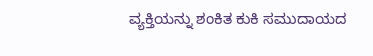ವ್ಯಕ್ತಿಯನ್ನು ಶಂಕಿತ ಕುಕಿ ಸಮುದಾಯದ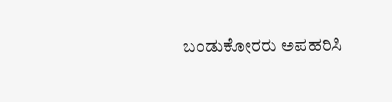ಬಂಡುಕೋರರು ಅಪಹರಿಸಿ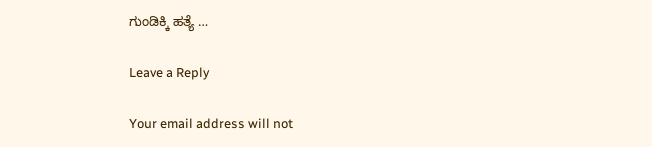ಗುಂಡಿಕ್ಕಿ ಹತ್ಯೆ …

Leave a Reply

Your email address will not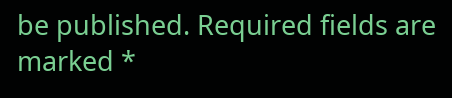be published. Required fields are marked *